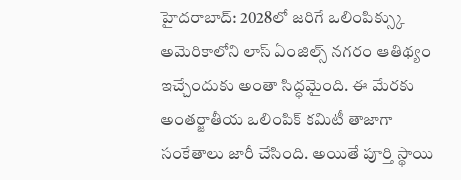హైదరాబాద్: 2028లో జరిగే ఒలింపిక్స్కు అమెరికాలోని లాస్ ఏంజిల్స్ నగరం ఆతిథ్యం ఇచ్చేందుకు అంతా సిద్ధమైంది. ఈ మేరకు అంతర్జాతీయ ఒలింపిక్ కమిటీ తాజాగా సంకేతాలు జారీ చేసింది. అయితే పూర్తి స్థాయి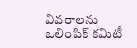వివరాలను ఒలింపిక్ కమిటీ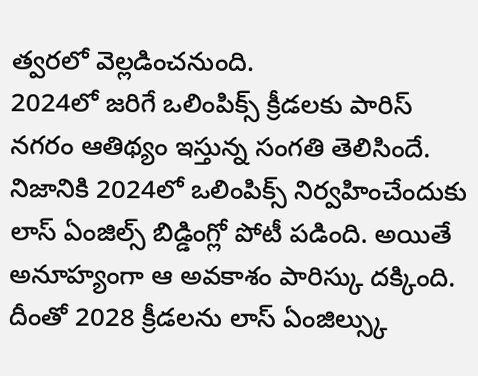త్వరలో వెల్లడించనుంది.
2024లో జరిగే ఒలింపిక్స్ క్రీడలకు పారిస్ నగరం ఆతిథ్యం ఇస్తున్న సంగతి తెలిసిందే. నిజానికి 2024లో ఒలింపిక్స్ నిర్వహించేందుకు లాస్ ఏంజిల్స్ బిడ్డింగ్లో పోటీ పడింది. అయితే అనూహ్యంగా ఆ అవకాశం పారిస్కు దక్కింది. దీంతో 2028 క్రీడలను లాస్ ఏంజిల్స్కు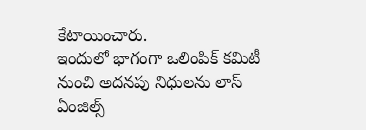కేటాయించారు.
ఇందులో భాగంగా ఒలింపిక్ కమిటీ నుంచి అదనపు నిధులను లాస్ ఏంజిల్స్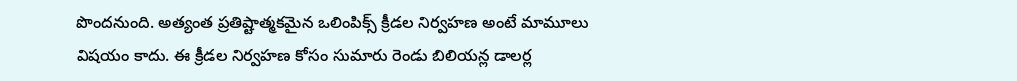పొందనుంది. అత్యంత ప్రతిష్టాత్మకమైన ఒలింపిక్స్ క్రీడల నిర్వహణ అంటే మామూలు విషయం కాదు. ఈ క్రీడల నిర్వహణ కోసం సుమారు రెండు బిలియన్ల డాలర్ల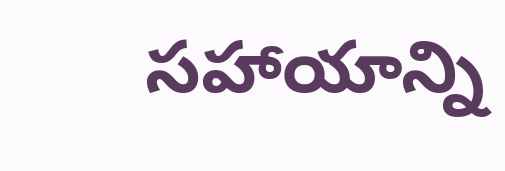సహాయాన్ని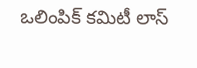ఒలింపిక్ కమిటీ లాస్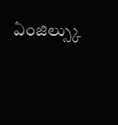ఏంజిల్స్కు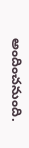అందించనుంది.